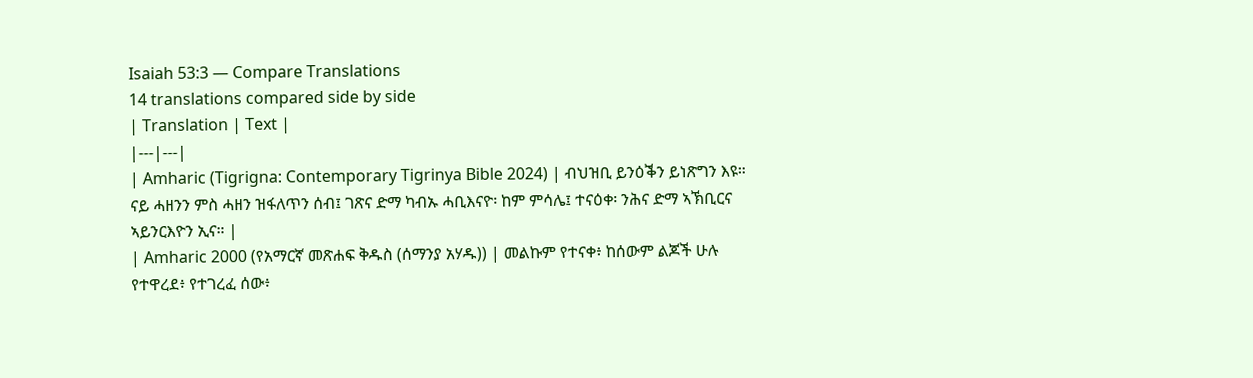Isaiah 53:3 — Compare Translations
14 translations compared side by side
| Translation | Text |
|---|---|
| Amharic (Tigrigna: Contemporary Tigrinya Bible 2024) | ብህዝቢ ይንዕቕን ይነጽግን እዩ። ናይ ሓዘንን ምስ ሓዘን ዝፋለጥን ሰብ፤ ገጽና ድማ ካብኡ ሓቢእናዮ፡ ከም ምሳሌ፤ ተናዕቀ፡ ንሕና ድማ ኣኽቢርና ኣይንርእዮን ኢና። |
| Amharic 2000 (የአማርኛ መጽሐፍ ቅዱስ (ሰማንያ አሃዱ)) | መልኩም የተናቀ፥ ከሰውም ልጆች ሁሉ የተዋረደ፥ የተገረፈ ሰው፥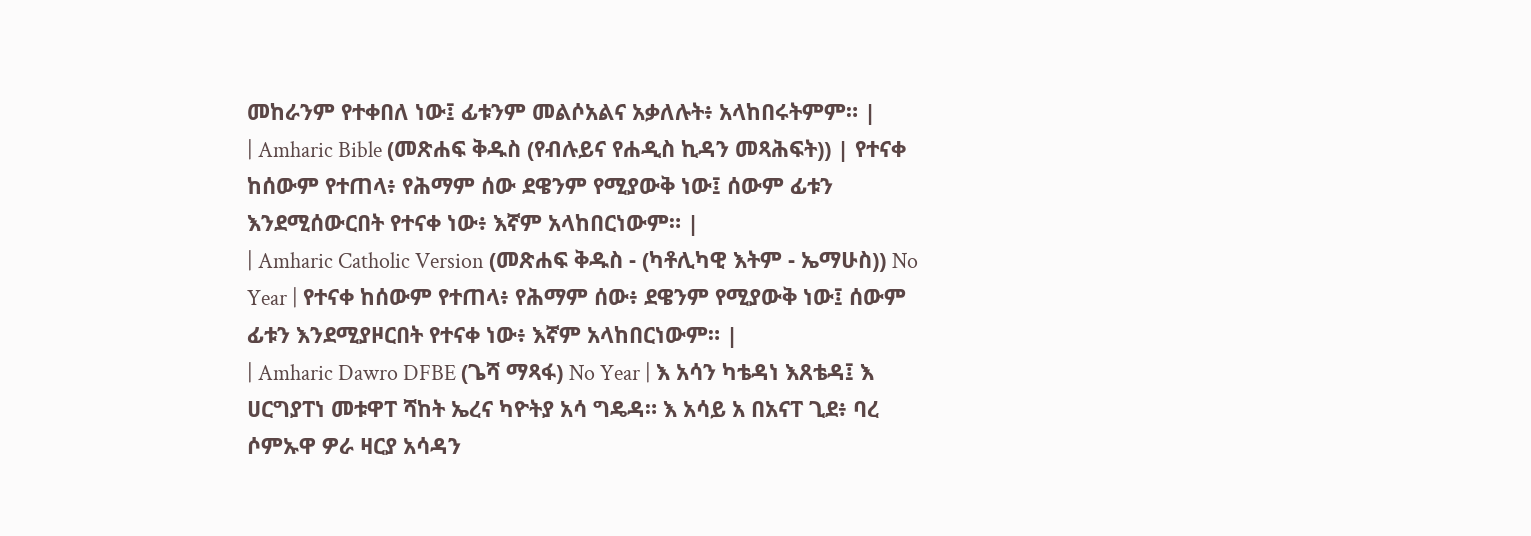መከራንም የተቀበለ ነው፤ ፊቱንም መልሶአልና አቃለሉት፥ አላከበሩትምም። |
| Amharic Bible (መጽሐፍ ቅዱስ (የብሉይና የሐዲስ ኪዳን መጻሕፍት)) | የተናቀ ከሰውም የተጠላ፥ የሕማም ሰው ደዌንም የሚያውቅ ነው፤ ሰውም ፊቱን እንደሚሰውርበት የተናቀ ነው፥ እኛም አላከበርነውም። |
| Amharic Catholic Version (መጽሐፍ ቅዱስ - (ካቶሊካዊ እትም - ኤማሁስ)) No Year | የተናቀ ከሰውም የተጠላ፥ የሕማም ሰው፥ ደዌንም የሚያውቅ ነው፤ ሰውም ፊቱን እንደሚያዞርበት የተናቀ ነው፥ እኛም አላከበርነውም። |
| Amharic Dawro DFBE (ጌሻ ማጻፋ) No Year | እ አሳን ካቴዳነ እጸቴዳ፤ እ ሀርግያፐነ መቱዋፐ ሻከት ኤረና ካዮትያ አሳ ግዴዳ። እ አሳይ አ በአናፐ ጊደ፥ ባረ ሶምኡዋ ዎራ ዛርያ አሳዳን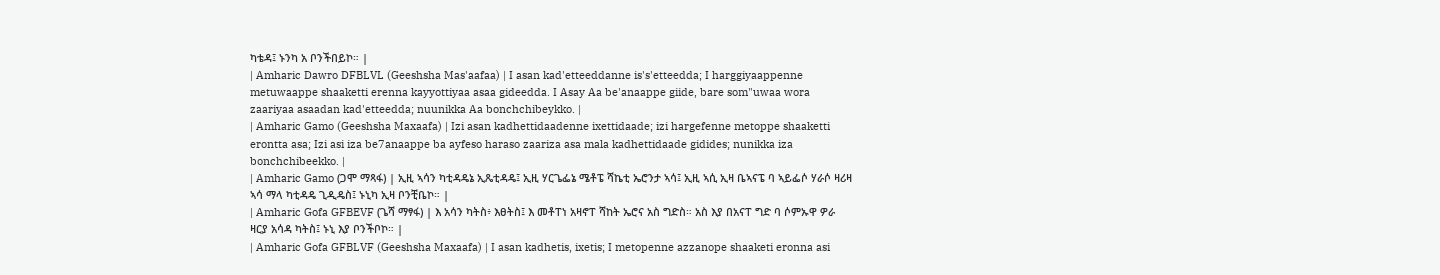ካቴዳ፤ ኑንካ አ ቦንችበይኮ። |
| Amharic Dawro DFBLVL (Geeshsha Mas'aafaa) | I asan kad'etteeddanne is's'etteedda; I harggiyaappenne metuwaappe shaaketti erenna kayyottiyaa asaa gideedda. I Asay Aa be'anaappe giide, bare som"uwaa wora zaariyaa asaadan kad'etteedda; nuunikka Aa bonchchibeykko. |
| Amharic Gamo (Geeshsha Maxaafa) | Izi asan kadhettidaadenne ixettidaade; izi hargefenne metoppe shaaketti erontta asa; Izi asi iza be7anaappe ba ayfeso haraso zaariza asa mala kadhettidaade gidides; nunikka iza bonchchibeekko. |
| Amharic Gamo (ጋሞ ማጻፋ) | ኢዚ ኣሳን ካቲዳዴኔ ኢጼቲዳዴ፤ ኢዚ ሃርጌፌኔ ሜቶፔ ሻኬቲ ኤሮንታ ኣሳ፤ ኢዚ ኣሲ ኢዛ ቤኣናፔ ባ ኣይፌሶ ሃራሶ ዛሪዛ ኣሳ ማላ ካቲዳዴ ጊዲዴስ፤ ኑኒካ ኢዛ ቦንቺቤኮ። |
| Amharic Gofa GFBEVF (ጌሻ ማፃፋ) | እ አሳን ካትስ፥ እፀትስ፤ እ መቶፐነ አዛኖፐ ሻከት ኤሮና አስ ግድስ። አስ እያ በአናፐ ግድ ባ ሶምኡዋ ዎራ ዛርያ አሳዳ ካትስ፤ ኑኒ እያ ቦንችቦኮ። |
| Amharic Gofa GFBLVF (Geeshsha Maxaafa) | I asan kadhetis, ixetis; I metopenne azzanope shaaketi eronna asi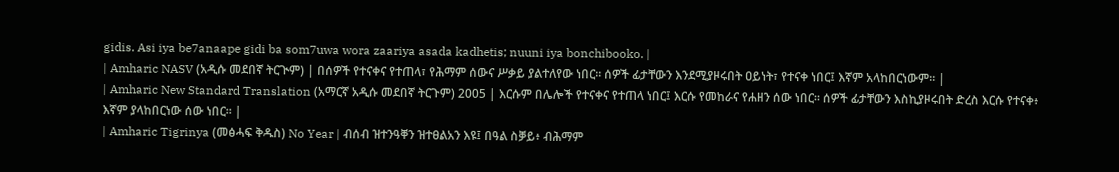gidis. Asi iya be7anaape gidi ba som7uwa wora zaariya asada kadhetis; nuuni iya bonchibooko. |
| Amharic NASV (አዲሱ መደበኛ ትርጒም) | በሰዎች የተናቀና የተጠላ፣ የሕማም ሰውና ሥቃይ ያልተለየው ነበር። ሰዎች ፊታቸውን እንደሚያዞሩበት ዐይነት፣ የተናቀ ነበር፤ እኛም አላከበርነውም። |
| Amharic New Standard Translation (አማርኛ አዲሱ መደበኛ ትርጉም) 2005 | እርሱም በሌሎች የተናቀና የተጠላ ነበር፤ እርሱ የመከራና የሐዘን ሰው ነበር። ሰዎች ፊታቸውን እስኪያዞሩበት ድረስ እርሱ የተናቀ፥ እኛም ያላከበርነው ሰው ነበር። |
| Amharic Tigrinya (መፅሓፍ ቅዱስ) No Year | ብሰብ ዝተንዓቐን ዝተፀልአን እዩ፤ በዓል ስቓይ፥ ብሕማም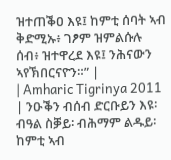ዝተጠቕዐ እዩ፤ ከምቲ ሰባት ኣብ ቅድሚኡ፥ ገፆም ዝምልሱሉ ሰብ፥ ዝተዋረደ እዩ፤ ንሕናውን ኣየኽበርናዮን።” |
| Amharic Tigrinya 2011 | ንዑቕን ብሰብ ድርቡይን እዩ፡ ብዓል ስቓይ፡ ብሕማም ልዱይ፡ ከምቲ ኣብ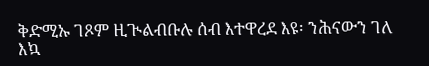ቅድሚኡ ገጾም ዚጒልብቡሉ ሰብ እተዋረደ እዩ፡ ንሕናውን ገለ እኳ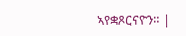ኣየቋጾርናዮን። |